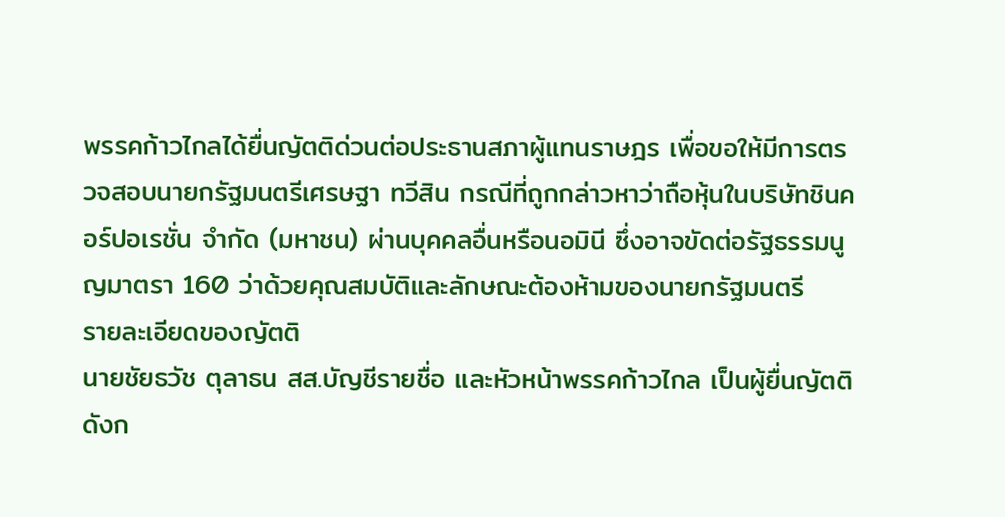พรรคก้าวไกลได้ยื่นญัตติด่วนต่อประธานสภาผู้แทนราษฎร เพื่อขอให้มีการตรวจสอบนายกรัฐมนตรีเศรษฐา ทวีสิน กรณีที่ถูกกล่าวหาว่าถือหุ้นในบริษัทชินคอร์ปอเรชั่น จำกัด (มหาชน) ผ่านบุคคลอื่นหรือนอมินี ซึ่งอาจขัดต่อรัฐธรรมนูญมาตรา 160 ว่าด้วยคุณสมบัติและลักษณะต้องห้ามของนายกรัฐมนตรี
รายละเอียดของญัตติ
นายชัยธวัช ตุลาธน สส.บัญชีรายชื่อ และหัวหน้าพรรคก้าวไกล เป็นผู้ยื่นญัตติดังก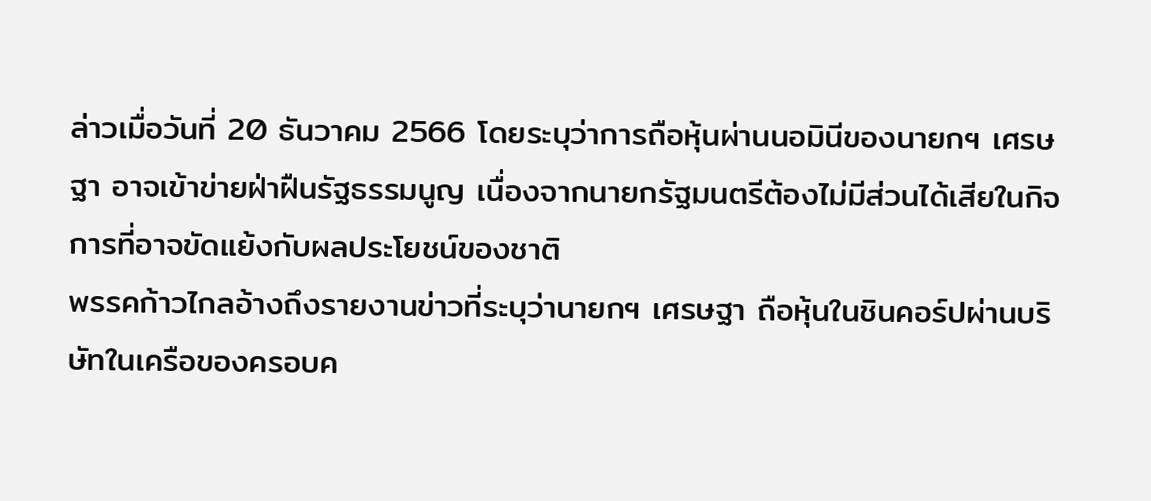ล่าวเมื่อวันที่ 20 ธันวาคม 2566 โดยระบุว่าการถือหุ้นผ่านนอมินีของนายกฯ เศรษฐา อาจเข้าข่ายฝ่าฝืนรัฐธรรมนูญ เนื่องจากนายกรัฐมนตรีต้องไม่มีส่วนได้เสียในกิจการที่อาจขัดแย้งกับผลประโยชน์ของชาติ
พรรคก้าวไกลอ้างถึงรายงานข่าวที่ระบุว่านายกฯ เศรษฐา ถือหุ้นในชินคอร์ปผ่านบริษัทในเครือของครอบค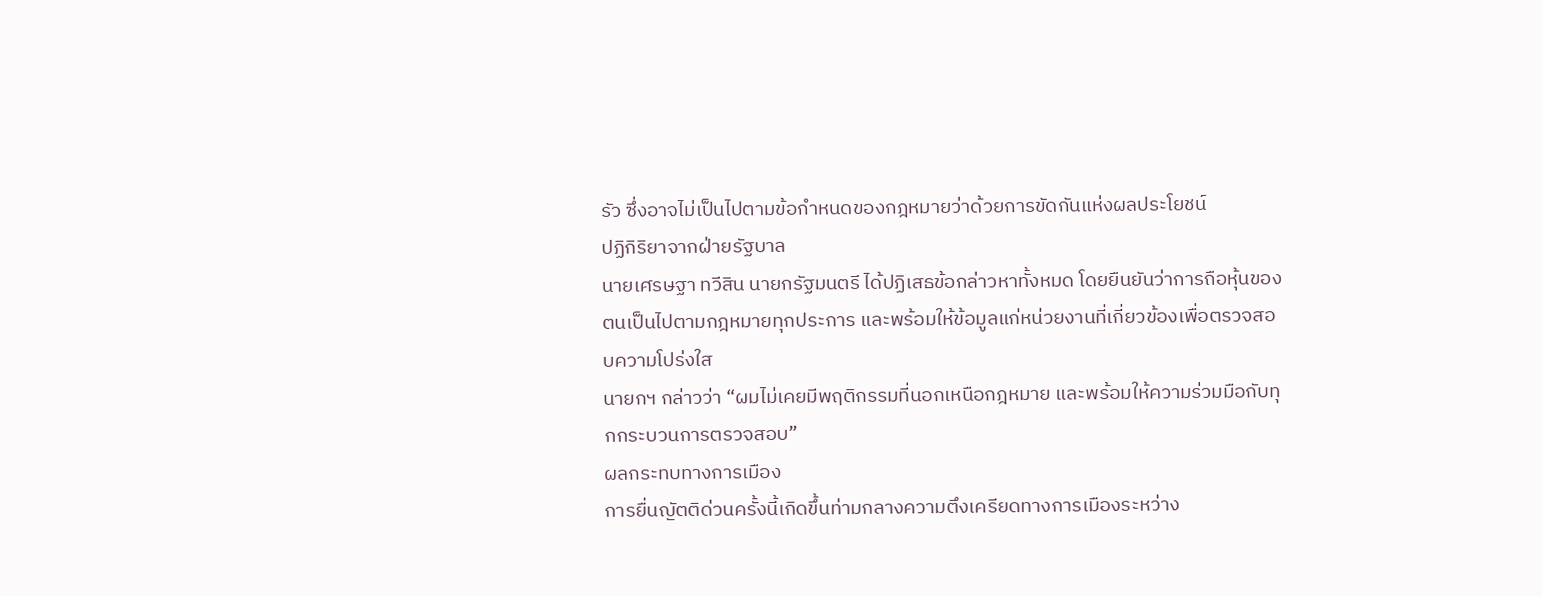รัว ซึ่งอาจไม่เป็นไปตามข้อกำหนดของกฎหมายว่าด้วยการขัดกันแห่งผลประโยชน์
ปฏิกิริยาจากฝ่ายรัฐบาล
นายเศรษฐา ทวีสิน นายกรัฐมนตรี ได้ปฏิเสธข้อกล่าวหาทั้งหมด โดยยืนยันว่าการถือหุ้นของตนเป็นไปตามกฎหมายทุกประการ และพร้อมให้ข้อมูลแก่หน่วยงานที่เกี่ยวข้องเพื่อตรวจสอบความโปร่งใส
นายกฯ กล่าวว่า “ผมไม่เคยมีพฤติกรรมที่นอกเหนือกฎหมาย และพร้อมให้ความร่วมมือกับทุกกระบวนการตรวจสอบ”
ผลกระทบทางการเมือง
การยื่นญัตติด่วนครั้งนี้เกิดขึ้นท่ามกลางความตึงเครียดทางการเมืองระหว่าง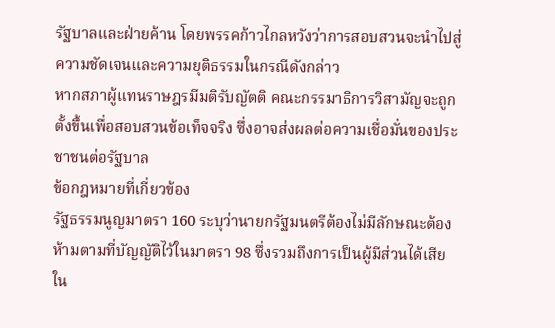รัฐบาลและฝ่ายค้าน โดยพรรคก้าวไกลหวังว่าการสอบสวนจะนำไปสู่ความชัดเจนและความยุติธรรมในกรณีดังกล่าว
หากสภาผู้แทนราษฎรมีมติรับญัตติ คณะกรรมาธิการวิสามัญจะถูกตั้งขึ้นเพื่อสอบสวนข้อเท็จจริง ซึ่งอาจส่งผลต่อความเชื่อมั่นของประชาชนต่อรัฐบาล
ข้อกฎหมายที่เกี่ยวข้อง
รัฐธรรมนูญมาตรา 160 ระบุว่านายกรัฐมนตรีต้องไม่มีลักษณะต้องห้ามตามที่บัญญัติไว้ในมาตรา 98 ซึ่งรวมถึงการเป็นผู้มีส่วนได้เสียใน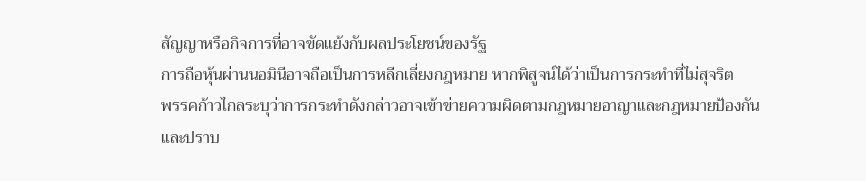สัญญาหรือกิจการที่อาจขัดแย้งกับผลประโยชน์ของรัฐ
การถือหุ้นผ่านนอมินีอาจถือเป็นการหลีกเลี่ยงกฎหมาย หากพิสูจน์ได้ว่าเป็นการกระทำที่ไม่สุจริต
พรรคก้าวไกลระบุว่าการกระทำดังกล่าวอาจเข้าข่ายความผิดตามกฎหมายอาญาและกฎหมายป้องกันและปราบ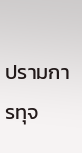ปรามการทุจ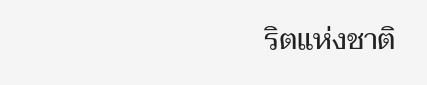ริตแห่งชาติ